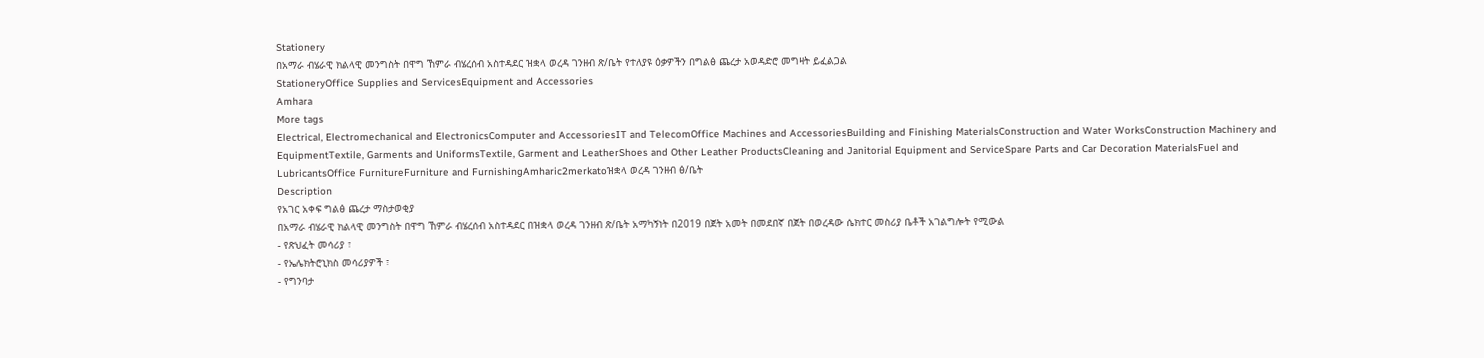Stationery
በአማራ ብሄራዊ ክልላዊ መንግስት በዋግ ኸምራ ብሄረሰብ አስተዳደር ዝቋላ ወረዳ ገንዘብ ጽ/ቤት የተለያዩ ዕቃዎችን በግልፅ ጨረታ አወዳድሮ መግዛት ይፈልጋል
StationeryOffice Supplies and ServicesEquipment and Accessories
Amhara
More tags
Electrical, Electromechanical and ElectronicsComputer and AccessoriesIT and TelecomOffice Machines and AccessoriesBuilding and Finishing MaterialsConstruction and Water WorksConstruction Machinery and EquipmentTextile, Garments and UniformsTextile, Garment and LeatherShoes and Other Leather ProductsCleaning and Janitorial Equipment and ServiceSpare Parts and Car Decoration MaterialsFuel and LubricantsOffice FurnitureFurniture and FurnishingAmharic2merkatoዝቋላ ወረዳ ገንዘብ ፅ/ቤት
Description
የአገር አቀፍ ግልፅ ጨረታ ማስታወቂያ
በአማራ ብሄራዊ ክልላዊ መንግስት በዋግ ኸምራ ብሄረሰብ አስተዳደር በዝቋላ ወረዳ ገንዘብ ጽ/ቤት አማካኝነት በ2019 በጀት አመት በመደበኛ በጀት በወረዳው ሴክተር መስሪያ ቤቶች አገልግሎት የሚውል
- የጽህፈት መሳሪያ ፣
- የኤሌክትሮኒክስ መሳሪያዎች ፣
- የግንባታ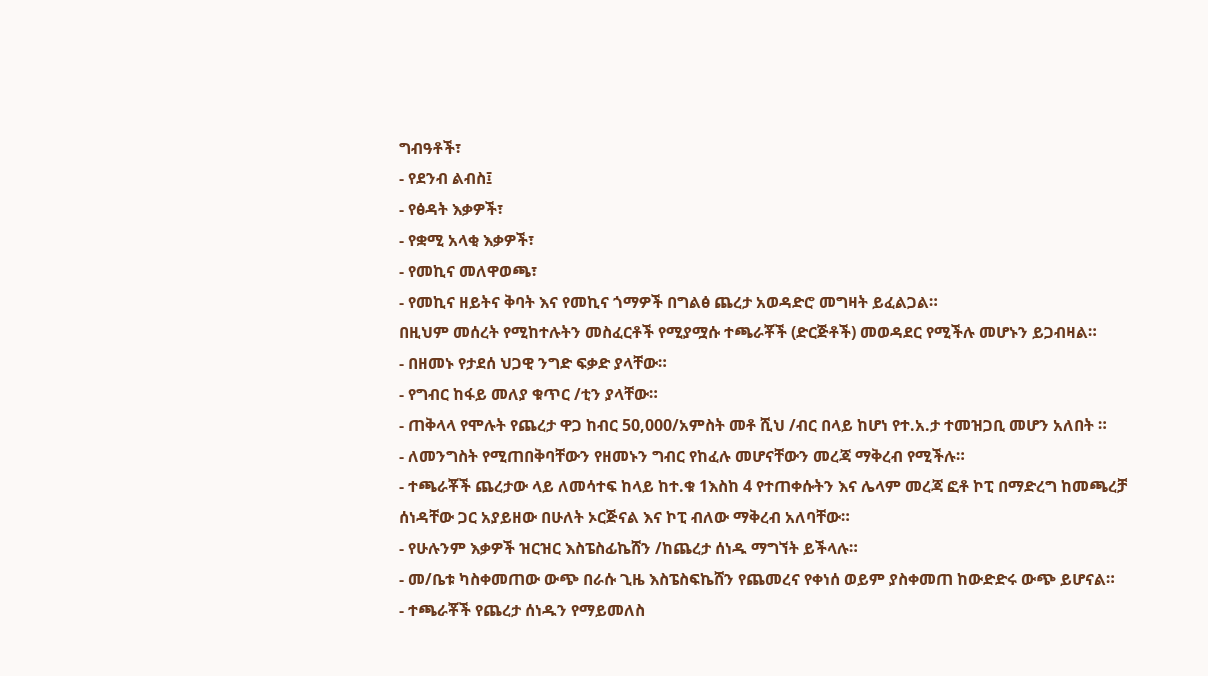ግብዓቶች፣
- የደንብ ልብስ፤
- የፅዳት እቃዎች፣
- የቋሚ አላቂ እቃዎች፣
- የመኪና መለዋወጫ፣
- የመኪና ዘይትና ቅባት እና የመኪና ጎማዎች በግልፅ ጨረታ አወዳድሮ መግዛት ይፈልጋል።
በዚህም መሰረት የሚከተሉትን መስፈርቶች የሚያሟሱ ተጫራቾች (ድርጅቶች) መወዳደር የሚችሉ መሆኑን ይጋብዛል።
- በዘመኑ የታደሰ ህጋዊ ንግድ ፍቃድ ያላቸው።
- የግብር ከፋይ መለያ ቁጥር /ቲን ያላቸው።
- ጠቅላላ የሞሉት የጨረታ ዋጋ ከብር 50,000/አምስት መቶ ሺህ /ብር በላይ ከሆነ የተ.አ.ታ ተመዝጋቢ መሆን አለበት ።
- ለመንግስት የሚጠበቅባቸውን የዘመኑን ግብር የከፈሉ መሆናቸውን መረጃ ማቅረብ የሚችሉ።
- ተጫራቾች ጨረታው ላይ ለመሳተፍ ከላይ ከተ.ቁ 1እስከ 4 የተጠቀሱትን እና ሌላም መረጃ ፎቶ ኮፒ በማድረግ ከመጫረቻ ሰነዳቸው ጋር አያይዘው በሁለት ኦርጅናል እና ኮፒ ብለው ማቅረብ አለባቸው።
- የሁሉንም እቃዎች ዝርዝር እስፔስፊኬሸን /ከጨረታ ሰነዱ ማግኘት ይችላሉ።
- መ/ቤቱ ካስቀመጠው ውጭ በራሱ ጊዜ እስፔስፍኬሸን የጨመረና የቀነሰ ወይም ያስቀመጠ ከውድድሩ ውጭ ይሆናል።
- ተጫራቾች የጨረታ ሰነዱን የማይመለስ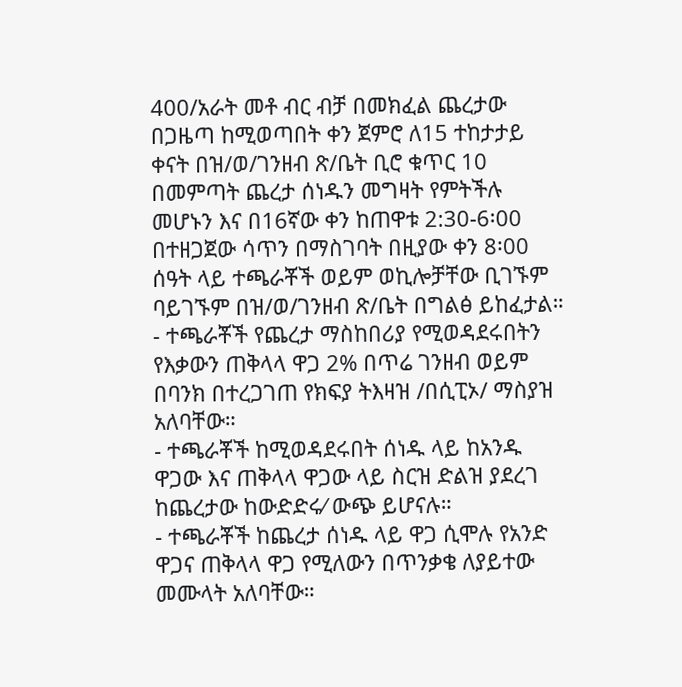400/አራት መቶ ብር ብቻ በመክፈል ጨረታው በጋዜጣ ከሚወጣበት ቀን ጀምሮ ለ15 ተከታታይ ቀናት በዝ/ወ/ገንዘብ ጽ/ቤት ቢሮ ቁጥር 10 በመምጣት ጨረታ ሰነዱን መግዛት የምትችሉ መሆኑን እና በ16ኛው ቀን ከጠዋቱ 2:30-6፡00 በተዘጋጀው ሳጥን በማስገባት በዚያው ቀን 8፡00 ሰዓት ላይ ተጫራቾች ወይም ወኪሎቻቸው ቢገኙም ባይገኙም በዝ/ወ/ገንዘብ ጽ/ቤት በግልፅ ይከፈታል።
- ተጫራቾች የጨረታ ማስከበሪያ የሚወዳደሩበትን የእቃውን ጠቅላላ ዋጋ 2% በጥሬ ገንዘብ ወይም በባንክ በተረጋገጠ የክፍያ ትእዛዝ /በሲፒኦ/ ማስያዝ አለባቸው።
- ተጫራቾች ከሚወዳደሩበት ሰነዱ ላይ ከአንዱ ዋጋው እና ጠቅላላ ዋጋው ላይ ስርዝ ድልዝ ያደረገ ከጨረታው ከውድድሩ⁄ ውጭ ይሆናሉ።
- ተጫራቾች ከጨረታ ሰነዱ ላይ ዋጋ ሲሞሉ የአንድ ዋጋና ጠቅላላ ዋጋ የሚለውን በጥንቃቄ ለያይተው መሙላት አለባቸው።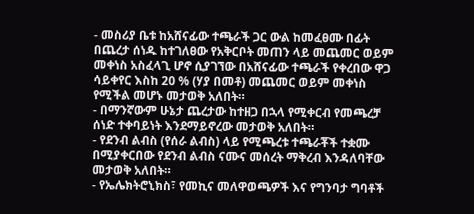- መስሪያ ቤቱ ከአሸናፊው ተጫራች ጋር ውል ከመፈፀሙ በፊት በጨረታ ሰነዱ ከተገለፀው የአቅርቦት መጠን ላይ መጨመር ወይም መቀነስ አስፈላጊ ሆኖ ሲያገኘው በአሸናፊው ተጫራች የቀረበው ዋጋ ሳይቀየር እስከ 20 % (ሃያ በመቶ) መጨመር ወይም መቀነስ የሚችል መሆኑ መታወቅ አለበት።
- በማንኛውም ሁኔታ ጨረታው ከተዘጋ በኋላ የሚቀርብ የመጫረቻ ሰነድ ተቀባይነት እንደማይኖረው መታወቅ አለበት።
- የደንብ ልብስ (የሰራ ልብስ) ላይ የሚጫረቱ ተጫራቾች ተቋሙ በሚያቀርበው የደንብ ልብስ ናሙና መሰረት ማቅረብ እንዳለባቸው መታወቅ አለበት።
- የኤሌክትሮኒክስ፣ የመኪና መለዋወጫዎች እና የግንባታ ግባቶች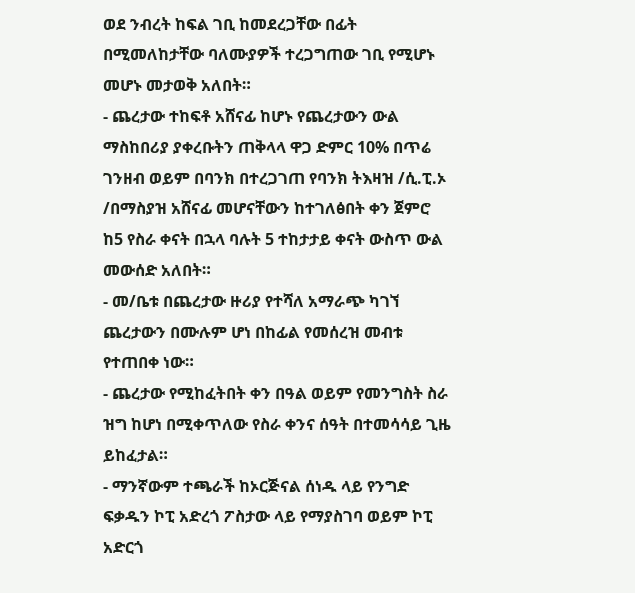ወደ ንብረት ከፍል ገቢ ከመደረጋቸው በፊት በሚመለከታቸው ባለሙያዎች ተረጋግጠው ገቢ የሚሆኑ መሆኑ መታወቅ አለበት።
- ጨረታው ተከፍቶ አሸናፊ ከሆኑ የጨረታውን ውል ማስከበሪያ ያቀረቡትን ጠቅላላ ዋጋ ድምር 10% በጥሬ ገንዘብ ወይም በባንክ በተረጋገጠ የባንክ ትእዛዝ /ሲ.ፒ.ኦ /በማስያዝ አሸናፊ መሆናቸውን ከተገለፅበት ቀን ጀምሮ ከ5 የስራ ቀናት በኋላ ባሉት 5 ተከታታይ ቀናት ውስጥ ውል መውሰድ አለበት።
- መ/ቤቱ በጨረታው ዙሪያ የተሻለ አማራጭ ካገኘ ጨረታውን በሙሉም ሆነ በከፊል የመሰረዝ መብቱ የተጠበቀ ነው።
- ጨረታው የሚከፈትበት ቀን በዓል ወይም የመንግስት ስራ ዝግ ከሆነ በሚቀጥለው የስራ ቀንና ሰዓት በተመሳሳይ ጊዜ ይከፈታል።
- ማንኛውም ተጫራች ከኦርጅናል ሰነዱ ላይ የንግድ ፍቃዱን ኮፒ አድረጎ ፖስታው ላይ የማያስገባ ወይም ኮፒ አድርጎ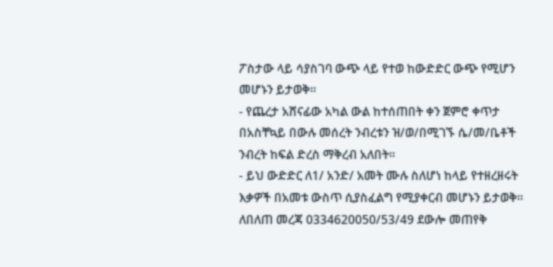ፖስታው ላይ ሳያስገባ ውጭ ላይ የተወ ከውድድር ውጭ የሚሆን መሆኑን ይታወቅ።
- የጨረታ አሸናፊው አካል ውል ከተሰጠበት ቀን ጀምሮ ቀጥታ በአስቸኳይ በውሉ መሰረት ንብረቱን ዝ/ወ/በሚገኙ ሴ/መ/ቤቶች ንብረት ከፍል ድረስ ማቅረብ አለበት።
- ይህ ውድድር ለ1/ አንድ/ አመት ሙሉ ስለሆነ ከላይ የተዘረዘሩት እቃዎች በአመቱ ውስጥ ሲያስፈልግ የሚያቀርብ መሆኑን ይታወቅ።
ለበለጠ መረጃ 0334620050/53/49 ደውሎ መጠየቅ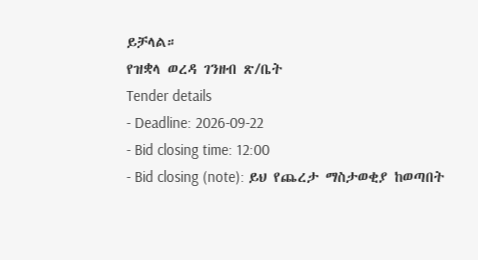ይቻላል።
የዝቋላ ወረዳ ገንዘብ ጽ/ቤት
Tender details
- Deadline: 2026-09-22
- Bid closing time: 12:00
- Bid closing (note): ይህ የጨረታ ማስታወቂያ ከወጣበት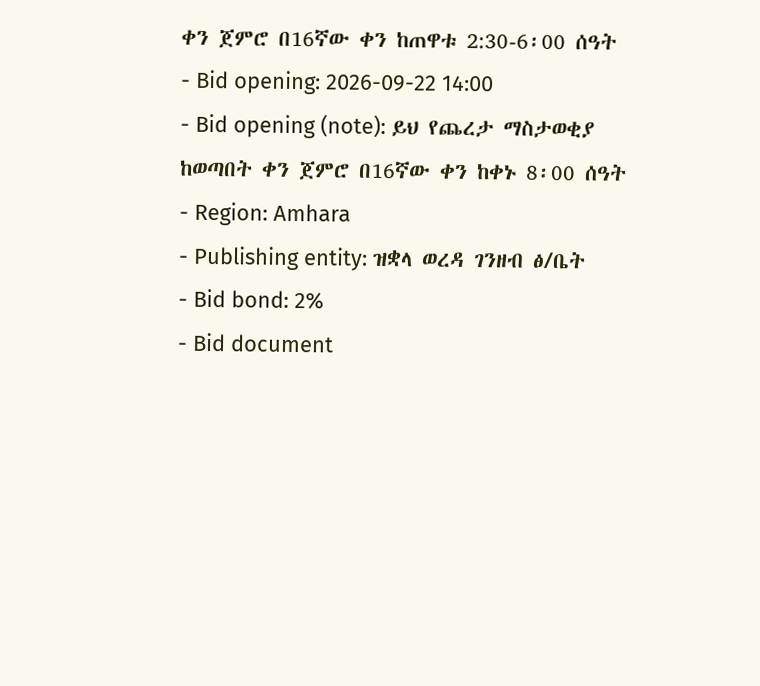ቀን ጀምሮ በ16ኛው ቀን ከጠዋቱ 2:30-6፡00 ሰዓት
- Bid opening: 2026-09-22 14:00
- Bid opening (note): ይህ የጨረታ ማስታወቂያ ከወጣበት ቀን ጀምሮ በ16ኛው ቀን ከቀኑ 8፡00 ሰዓት
- Region: Amhara
- Publishing entity: ዝቋላ ወረዳ ገንዘብ ፅ/ቤት
- Bid bond: 2%
- Bid document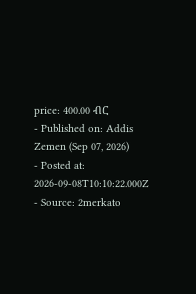price: 400.00 ብር
- Published on: Addis Zemen (Sep 07, 2026)
- Posted at: 2026-09-08T10:10:22.000Z
- Source: 2merkato